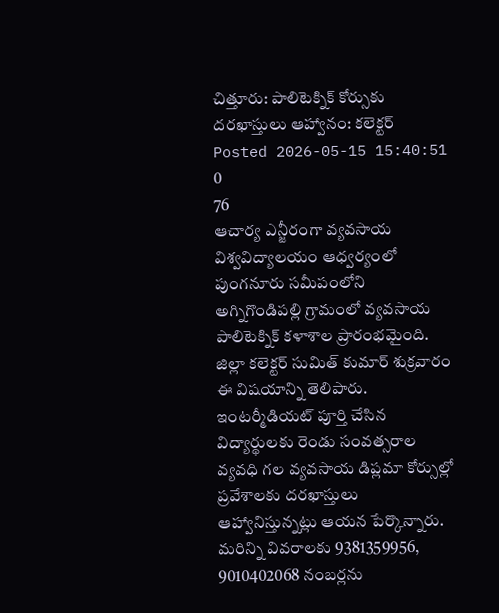చిత్తూరు: పాలిటెక్నిక్ కోర్సుకు దరఖాస్తులు ఆహ్వానం: కలెక్టర్
Posted 2026-05-15 15:40:51
0
76
ఆచార్య ఎన్జీరంగా వ్యవసాయ విశ్వవిద్యాలయం ఆధ్వర్యంలో పుంగనూరు సమీపంలోని అగ్నిగొండిపల్లి గ్రామంలో వ్యవసాయ పాలిటెక్నిక్ కళాశాల ప్రారంభమైంది. జిల్లా కలెక్టర్ సుమిత్ కుమార్ శుక్రవారం ఈ విషయాన్ని తెలిపారు. ఇంటర్మీడియట్ పూర్తి చేసిన విద్యార్థులకు రెండు సంవత్సరాల వ్యవధి గల వ్యవసాయ డిప్లమా కోర్సుల్లో ప్రవేశాలకు దరఖాస్తులు ఆహ్వానిస్తున్నట్లు ఆయన పేర్కొన్నారు. మరిన్ని వివరాలకు 9381359956, 9010402068 నంబర్లను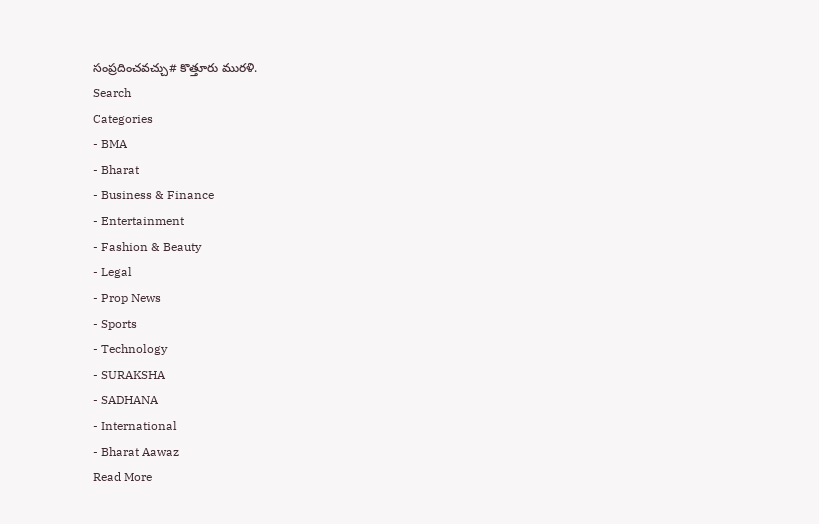సంప్రదించవచ్చు# కొత్తూరు మురళి.
Search
Categories
- BMA
- Bharat
- Business & Finance
- Entertainment
- Fashion & Beauty
- Legal
- Prop News
- Sports
- Technology
- SURAKSHA
- SADHANA
- International
- Bharat Aawaz
Read More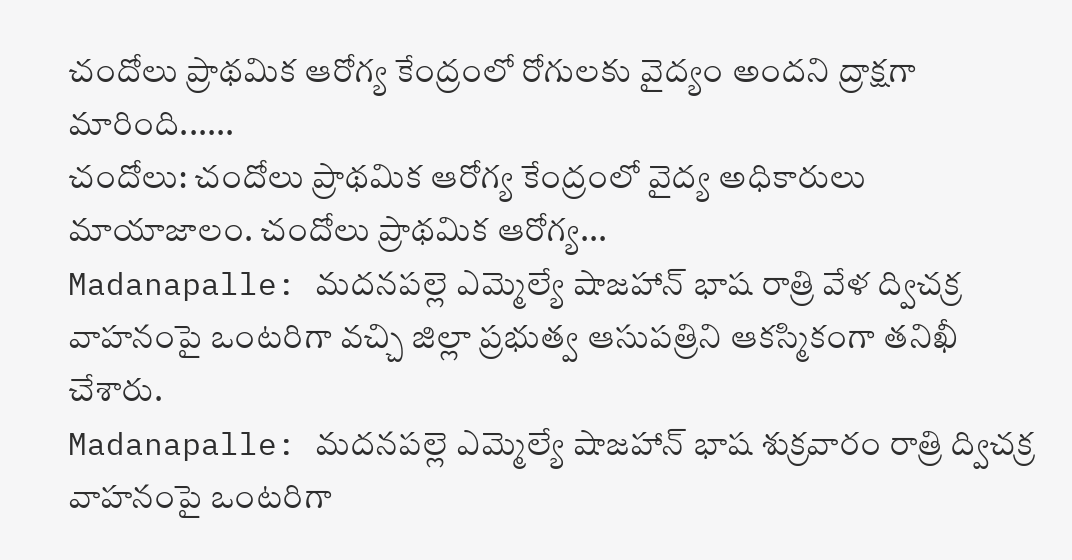చందోలు ప్రాథమిక ఆరోగ్య కేంద్రంలో రోగులకు వైద్యం అందని ద్రాక్షగా మారింది......
చందోలు: చందోలు ప్రాథమిక ఆరోగ్య కేంద్రంలో వైద్య అధికారులు మాయాజాలం. చందోలు ప్రాథమిక ఆరోగ్య...
Madanapalle: మదనపల్లె ఎమ్మెల్యే షాజహాన్ భాష రాత్రి వేళ ద్విచక్ర వాహనంపై ఒంటరిగా వచ్చి జిల్లా ప్రభుత్వ ఆసుపత్రిని ఆకస్మికంగా తనిఖీ చేశారు.
Madanapalle: మదనపల్లె ఎమ్మెల్యే షాజహాన్ భాష శుక్రవారం రాత్రి ద్విచక్ర వాహనంపై ఒంటరిగా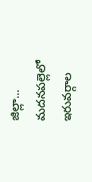జిల్లా...
మదనపల్లెలో ఇరువర్గాల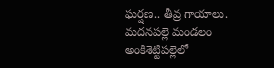ఘర్షణ.. తీవ్ర గాయాలు.
మదనపల్లె మండలం అంకిశెట్టిపల్లెలో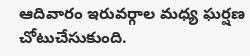ఆదివారం ఇరువర్గాల మధ్య ఘర్షణ చోటుచేసుకుంది.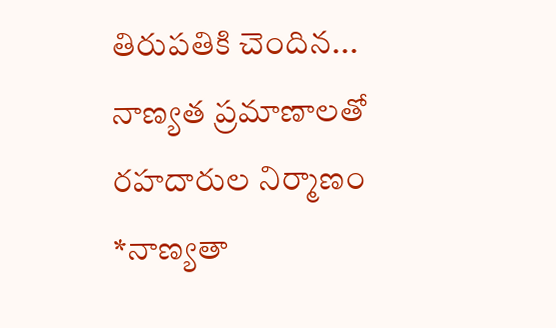తిరుపతికి చెందిన...
నాణ్యత ప్రమాణాలతో రహదారుల నిర్మాణం
*నాణ్యతా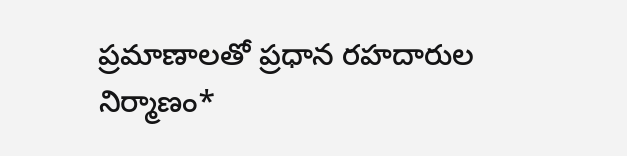ప్రమాణాలతో ప్రధాన రహదారుల నిర్మాణం*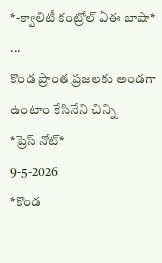*-క్వాలిటీ కంట్రోల్ ఏఈ బాషా*
...
కొండ ప్రాంత ప్రజలకు అండగా ఉంటాం కేసినేని చిన్ని
*ప్రెస్ నోట్*
9-5-2026
*కొండ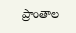ప్రాంతాల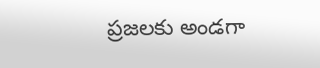ప్రజలకు అండగా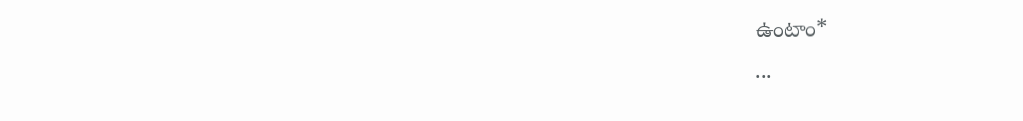ఉంటాం*
...